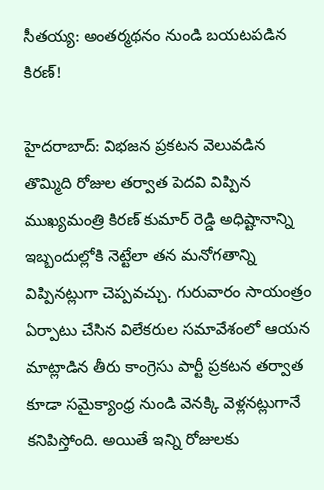సీతయ్య: అంతర్మథనం నుండి బయటపడిన కిరణ్!

హైదరాబాద్: విభజన ప్రకటన వెలువడిన తొమ్మిది రోజుల తర్వాత పెదవి విప్పిన ముఖ్యమంత్రి కిరణ్ కుమార్ రెడ్డి అధిష్టానాన్ని ఇబ్బందుల్లోకి నెట్టేలా తన మనోగతాన్ని విప్పినట్లుగా చెప్పవచ్చు. గురువారం సాయంత్రం ఏర్పాటు చేసిన విలేకరుల సమావేశంలో ఆయన మాట్లాడిన తీరు కాంగ్రెసు పార్టీ ప్రకటన తర్వాత కూడా సమైక్యాంధ్ర నుండి వెనక్కి వెళ్లనట్లుగానే కనిపిస్తోంది. అయితే ఇన్ని రోజులకు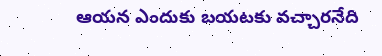ఆయన ఎందుకు బయటకు వచ్చారనేది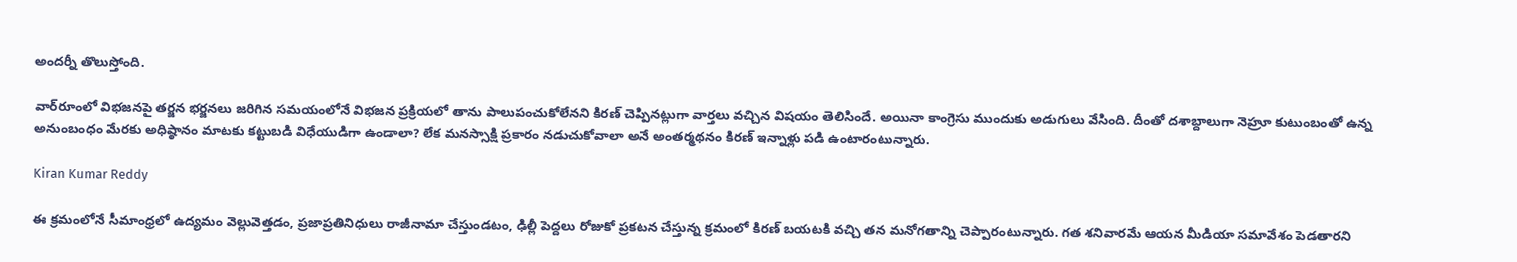అందర్నీ తొలుస్తోంది.

వార్‌రూంలో విభజనపై తర్జన భర్జనలు జరిగిన సమయంలోనే విభజన ప్రక్రియలో తాను పాలుపంచుకోలేనని కిరణ్ చెప్పినట్లుగా వార్తలు వచ్చిన విషయం తెలిసిందే. అయినా కాంగ్రెసు ముందుకు అడుగులు వేసింది. దీంతో దశాబ్దాలుగా నెహ్రూ కుటుంబంతో ఉన్న అనుంబంధం మేరకు అధిష్ఠానం మాటకు కట్టుబడి విధేయుడిగా ఉండాలా? లేక మనస్సాక్షి ప్రకారం నడుచుకోవాలా అనే అంతర్మథనం కిరణ్ ఇన్నాళ్లు పడి ఉంటారంటున్నారు.

Kiran Kumar Reddy

ఈ క్రమంలోనే సీమాంధ్రలో ఉద్యమం వెల్లువెత్తడం, ప్రజాప్రతినిధులు రాజీనామా చేస్తుండటం, ఢిల్లీ పెద్దలు రోజుకో ప్రకటన చేస్తున్న క్రమంలో కిరణ్ బయటకి వచ్చి తన మనోగతాన్ని చెప్పారంటున్నారు. గత శనివారమే ఆయన మీడియా సమావేశం పెడతారని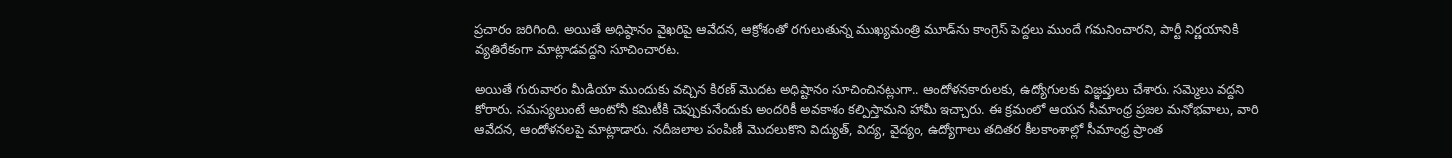ప్రచారం జరిగింది. అయితే అధిష్ఠానం వైఖరిపై ఆవేదన, ఆక్రోశంతో రగులుతున్న ముఖ్యమంత్రి మూడ్‌ను కాంగ్రెస్ పెద్దలు ముందే గమనించారని, పార్టీ నిర్ణయానికి వ్యతిరేకంగా మాట్లాడవద్దని సూచించారట.

అయితే గురువారం మీడియా ముందుకు వచ్చిన కిరణ్ మొదట అధిష్టానం సూచించినట్లుగా.. ఆందోళనకారులకు, ఉద్యోగులకు విజ్ఞప్తులు చేశారు. సమ్మెలు వద్దని కోరారు. సమస్యలుంటే ఆంటోనీ కమిటీకి చెప్పుకునేందుకు అందరికీ అవకాశం కల్పిస్తామని హామీ ఇచ్చారు. ఈ క్రమంలో ఆయన సీమాంధ్ర ప్రజల మనోభవాలు, వారి ఆవేదన, ఆందోళనలపై మాట్లాడారు. నదీజలాల పంపిణీ మొదలుకొని విద్యుత్, విద్య, వైద్యం, ఉద్యోగాలు తదితర కీలకాంశాల్లో సీమాంధ్ర ప్రాంత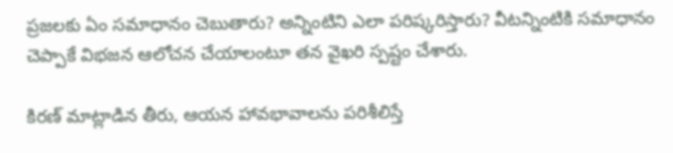ప్రజలకు ఏం సమాధానం చెబుతారు? అన్నింటిని ఎలా పరిష్కరిస్తారు? వీటన్నింటికి సమాధానం చెప్పాకే విభజన ఆలోచన చేయాలంటూ తన వైఖరి స్పష్టం చేశారు.

కిరణ్ మాట్లాడిన తీరు, ఆయన హావభావాలను పరిశీలిస్తే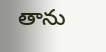తాను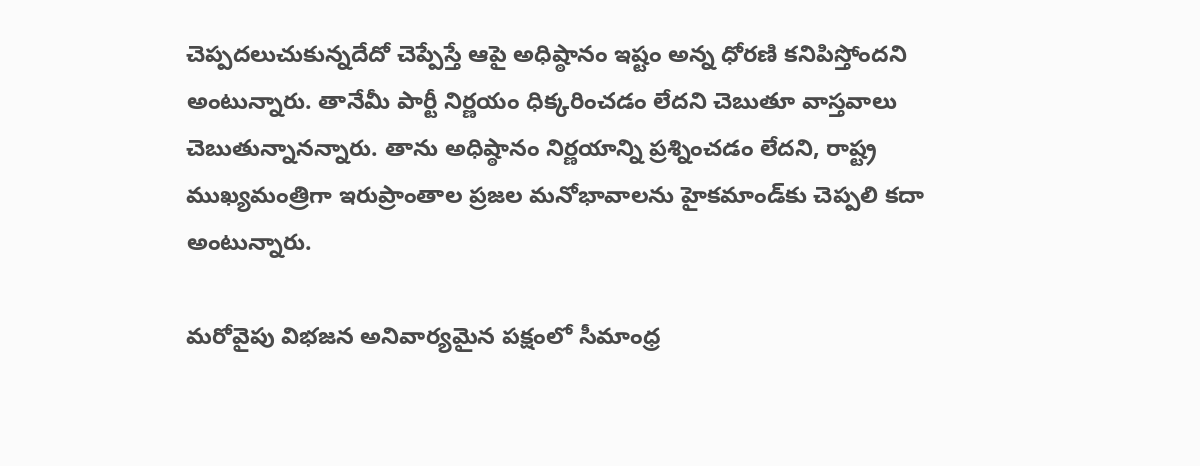చెప్పదలుచుకున్నదేదో చెప్పేస్తే ఆపై అధిష్ఠానం ఇష్టం అన్న ధోరణి కనిపిస్తోందని అంటున్నారు. తానేమీ పార్టీ నిర్ణయం ధిక్కరించడం లేదని చెబుతూ వాస్తవాలు చెబుతున్నానన్నారు. తాను అధిష్ఠానం నిర్ణయాన్ని ప్రశ్నించడం లేదని, రాష్ట్ర ముఖ్యమంత్రిగా ఇరుప్రాంతాల ప్రజల మనోభావాలను హైకమాండ్‌కు చెప్పలి కదా అంటున్నారు.

మరోవైపు విభజన అనివార్యమైన పక్షంలో సీమాంధ్ర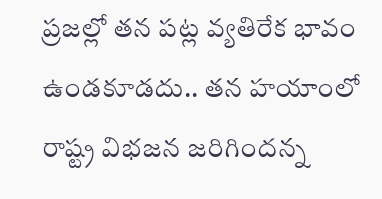ప్రజల్లో తన పట్ల వ్యతిరేక భావం ఉండకూడదు.. తన హయాంలో రాష్ట్ర విభజన జరిగిందన్న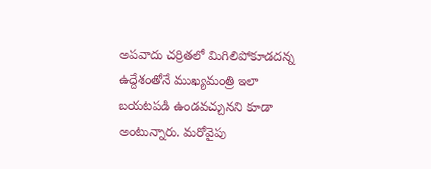అపవాదు చర్రితలో మిగిలిపోకూడదన్న ఉద్దేశంతోనే ముఖ్యమంత్రి ఇలా బయటపడి ఉండవచ్చునని కూడా అంటున్నారు. మరోవైపు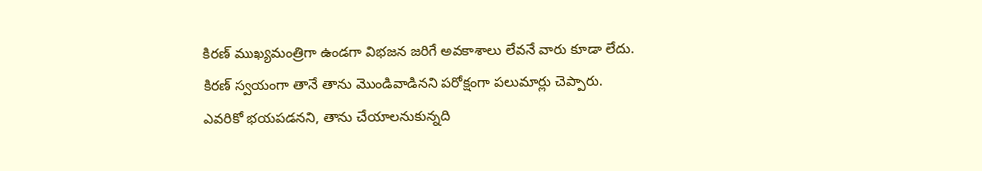కిరణ్ ముఖ్యమంత్రిగా ఉండగా విభజన జరిగే అవకాశాలు లేవనే వారు కూడా లేదు. కిరణ్ స్వయంగా తానే తాను మొండివాడినని పరోక్షంగా పలుమార్లు చెప్పారు. ఎవరికో భయపడనని, తాను చేయాలనుకున్నది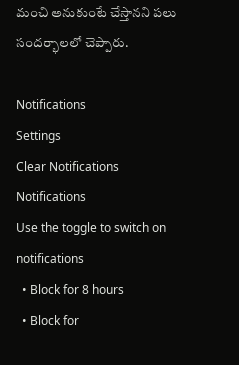మంచి అనుకుంటే చేస్తానని పలు సందర్భాలలో చెప్పారు.

Notifications
Settings
Clear Notifications
Notifications
Use the toggle to switch on notifications
  • Block for 8 hours
  • Block for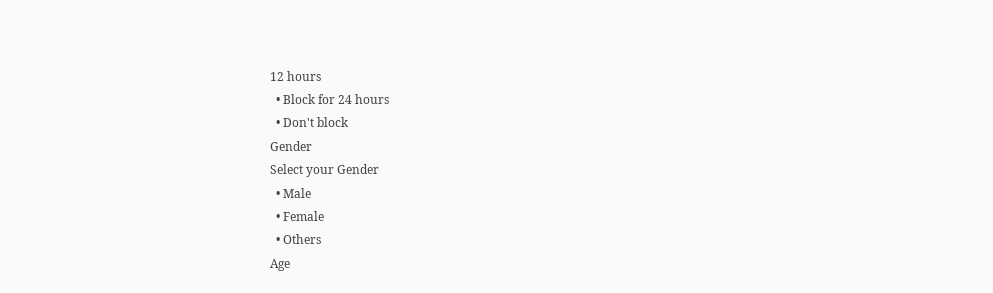12 hours
  • Block for 24 hours
  • Don't block
Gender
Select your Gender
  • Male
  • Female
  • Others
Age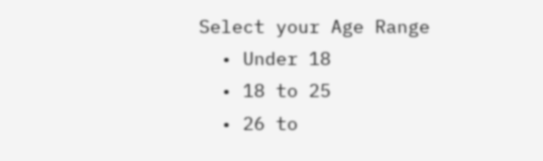Select your Age Range
  • Under 18
  • 18 to 25
  • 26 to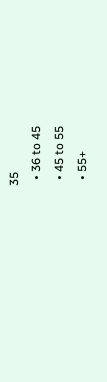35
  • 36 to 45
  • 45 to 55
  • 55+